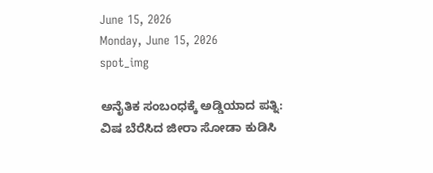June 15, 2026
Monday, June 15, 2026
spot_img

ಅನೈತಿಕ ಸಂಬಂಧಕ್ಕೆ ಅಡ್ಡಿಯಾದ ಪತ್ನಿ: ವಿಷ ಬೆರೆಸಿದ ಜೀರಾ ಸೋಡಾ ಕುಡಿಸಿ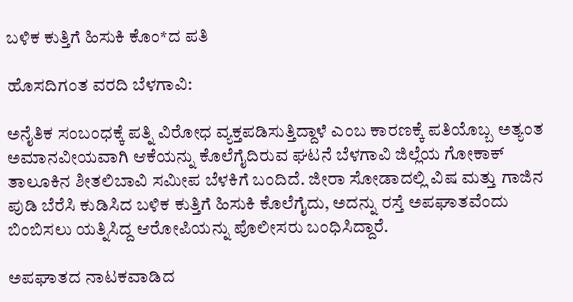ಬಳಿಕ ಕುತ್ತಿಗೆ ಹಿಸುಕಿ ಕೊಂ*ದ ಪತಿ

ಹೊಸದಿಗಂತ ವರದಿ ಬೆಳಗಾವಿ:

ಅನೈತಿಕ ಸಂಬಂಧಕ್ಕೆ ಪತ್ನಿ ವಿರೋಧ ವ್ಯಕ್ತಪಡಿಸುತ್ತಿದ್ದಾಳೆ ಎಂಬ ಕಾರಣಕ್ಕೆ ಪತಿಯೊಬ್ಬ ಅತ್ಯಂತ ಅಮಾನವೀಯವಾಗಿ ಆಕೆಯನ್ನು ಕೊಲೆಗೈದಿರುವ ಘಟನೆ ಬೆಳಗಾವಿ ಜಿಲ್ಲೆಯ ಗೋಕಾಕ್ ತಾಲೂಕಿನ ಶೀತಲಿಬಾವಿ ಸಮೀಪ ಬೆಳಕಿಗೆ ಬಂದಿದೆ. ಜೀರಾ ಸೋಡಾದಲ್ಲಿ ವಿಷ ಮತ್ತು ಗಾಜಿನ ಪುಡಿ ಬೆರೆಸಿ ಕುಡಿಸಿದ ಬಳಿಕ ಕುತ್ತಿಗೆ ಹಿಸುಕಿ ಕೊಲೆಗೈದು, ಅದನ್ನು ರಸ್ತೆ ಅಪಘಾತವೆಂದು ಬಿಂಬಿಸಲು ಯತ್ನಿಸಿದ್ದ ಆರೋಪಿಯನ್ನು ಪೊಲೀಸರು ಬಂಧಿಸಿದ್ದಾರೆ.

ಅಪಘಾತದ ನಾಟಕವಾಡಿದ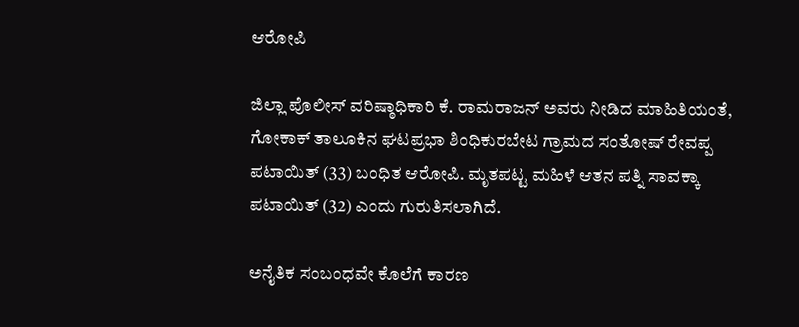ಆರೋಪಿ

ಜಿಲ್ಲಾ ಪೊಲೀಸ್ ವರಿಷ್ಠಾಧಿಕಾರಿ ಕೆ. ರಾಮರಾಜನ್ ಅವರು ನೀಡಿದ ಮಾಹಿತಿಯಂತೆ, ಗೋಕಾಕ್ ತಾಲೂಕಿನ ಘಟಪ್ರಭಾ ಶಿಂಧಿಕುರಬೇಟ ಗ್ರಾಮದ ಸಂತೋಷ್ ರೇವಪ್ಪ ಪಟಾಯಿತ್ (33) ಬಂಧಿತ ಆರೋಪಿ. ಮೃತಪಟ್ಟ ಮಹಿಳೆ ಆತನ ಪತ್ನಿ ಸಾವಕ್ಕಾ ಪಟಾಯಿತ್ (32) ಎಂದು ಗುರುತಿಸಲಾಗಿದೆ.

ಅನೈತಿಕ ಸಂಬಂಧವೇ ಕೊಲೆಗೆ ಕಾರಣ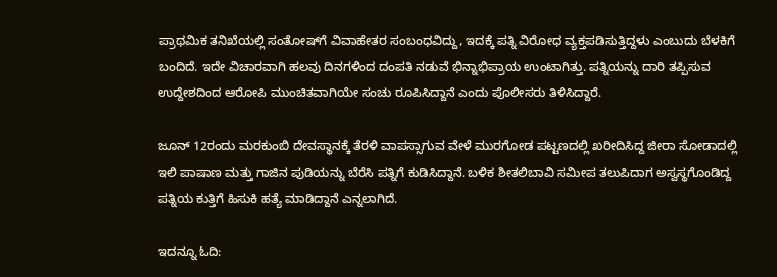ಪ್ರಾಥಮಿಕ ತನಿಖೆಯಲ್ಲಿ ಸಂತೋಷ್‌ಗೆ ವಿವಾಹೇತರ ಸಂಬಂಧವಿದ್ದು, ಇದಕ್ಕೆ ಪತ್ನಿ ವಿರೋಧ ವ್ಯಕ್ತಪಡಿಸುತ್ತಿದ್ದಳು ಎಂಬುದು ಬೆಳಕಿಗೆ ಬಂದಿದೆ. ಇದೇ ವಿಚಾರವಾಗಿ ಹಲವು ದಿನಗಳಿಂದ ದಂಪತಿ ನಡುವೆ ಭಿನ್ನಾಭಿಪ್ರಾಯ ಉಂಟಾಗಿತ್ತು. ಪತ್ನಿಯನ್ನು ದಾರಿ ತಪ್ಪಿಸುವ ಉದ್ದೇಶದಿಂದ ಆರೋಪಿ ಮುಂಚಿತವಾಗಿಯೇ ಸಂಚು ರೂಪಿಸಿದ್ದಾನೆ ಎಂದು ಪೊಲೀಸರು ತಿಳಿಸಿದ್ದಾರೆ.

ಜೂನ್ 12ರಂದು ಮರಕುಂಬಿ ದೇವಸ್ಥಾನಕ್ಕೆ ತೆರಳಿ ವಾಪಸ್ಸಾಗುವ ವೇಳೆ ಮುರಗೋಡ ಪಟ್ಟಣದಲ್ಲಿ ಖರೀದಿಸಿದ್ದ ಜೀರಾ ಸೋಡಾದಲ್ಲಿ ಇಲಿ ಪಾಷಾಣ ಮತ್ತು ಗಾಜಿನ ಪುಡಿಯನ್ನು ಬೆರೆಸಿ ಪತ್ನಿಗೆ ಕುಡಿಸಿದ್ದಾನೆ. ಬಳಿಕ ಶೀತಲಿಬಾವಿ ಸಮೀಪ ತಲುಪಿದಾಗ ಅಸ್ವಸ್ಥಗೊಂಡಿದ್ದ ಪತ್ನಿಯ ಕುತ್ತಿಗೆ ಹಿಸುಕಿ ಹತ್ಯೆ ಮಾಡಿದ್ದಾನೆ ಎನ್ನಲಾಗಿದೆ.

ಇದನ್ನೂ ಓದಿ: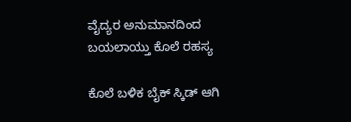ವೈದ್ಯರ ಅನುಮಾನದಿಂದ ಬಯಲಾಯ್ತು ಕೊಲೆ ರಹಸ್ಯ

ಕೊಲೆ ಬಳಿಕ ಬೈಕ್ ಸ್ಕಿಡ್ ಆಗಿ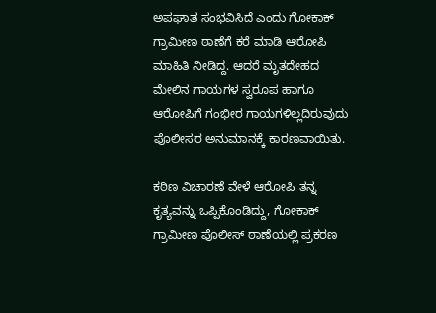ಅಪಘಾತ ಸಂಭವಿಸಿದೆ ಎಂದು ಗೋಕಾಕ್ ಗ್ರಾಮೀಣ ಠಾಣೆಗೆ ಕರೆ ಮಾಡಿ ಆರೋಪಿ ಮಾಹಿತಿ ನೀಡಿದ್ದ. ಆದರೆ ಮೃತದೇಹದ ಮೇಲಿನ ಗಾಯಗಳ ಸ್ವರೂಪ ಹಾಗೂ ಆರೋಪಿಗೆ ಗಂಭೀರ ಗಾಯಗಳಿಲ್ಲದಿರುವುದು ಪೊಲೀಸರ ಅನುಮಾನಕ್ಕೆ ಕಾರಣವಾಯಿತು.

ಕಠಿಣ ವಿಚಾರಣೆ ವೇಳೆ ಆರೋಪಿ ತನ್ನ ಕೃತ್ಯವನ್ನು ಒಪ್ಪಿಕೊಂಡಿದ್ದು, ಗೋಕಾಕ್ ಗ್ರಾಮೀಣ ಪೊಲೀಸ್ ಠಾಣೆಯಲ್ಲಿ ಪ್ರಕರಣ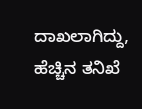ದಾಖಲಾಗಿದ್ದು, ಹೆಚ್ಚಿನ ತನಿಖೆ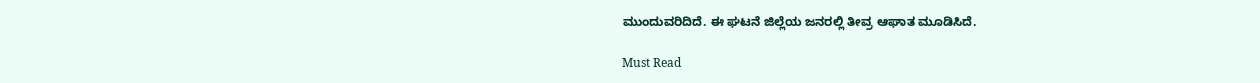ಮುಂದುವರಿದಿದೆ. ಈ ಘಟನೆ ಜಿಲ್ಲೆಯ ಜನರಲ್ಲಿ ತೀವ್ರ ಆಘಾತ ಮೂಡಿಸಿದೆ.

Must Read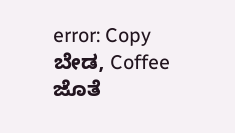error: Copy ಬೇಡ, Coffee ಜೊತೆ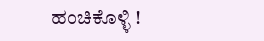ಹಂಚಿಕೊಳ್ಳಿ !